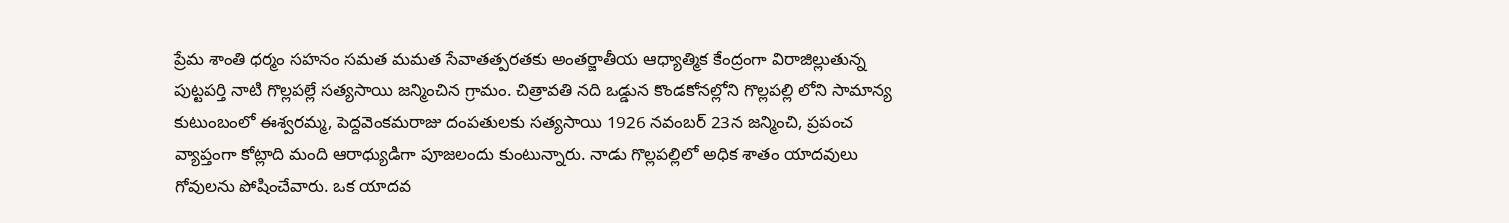ప్రేమ శాంతి ధర్మం సహనం సమత మమత సేవాతత్పరతకు అంతర్జాతీయ ఆధ్యాత్మిక కేంద్రంగా విరాజిల్లుతున్న పుట్టపర్తి నాటి గొల్లపల్లే సత్యసాయి జన్మించిన గ్రామం. చిత్రావతి నది ఒడ్డున కొండకోనల్లోని గొల్లపల్లి లోని సామాన్య కుటుంబంలో ఈశ్వరమ్మ, పెద్దవెంకమరాజు దంపతులకు సత్యసాయి 1926 నవంబర్ 23న జన్మించి, ప్రపంచ వ్యాప్తంగా కోట్లాది మంది ఆరాధ్యుడిగా పూజలందు కుంటున్నారు. నాడు గొల్లపల్లిలో అధిక శాతం యాదవులు గోవులను పోషించేవారు. ఒక యాదవ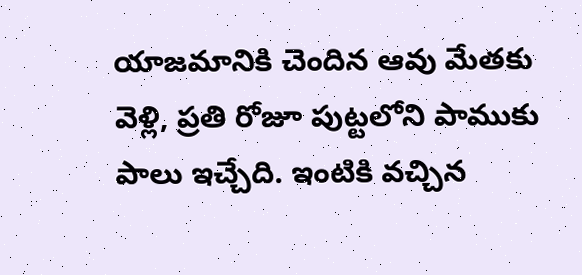యాజమానికి చెందిన ఆవు మేతకు వెళ్లి, ప్రతి రోజూ పుట్టలోని పాముకు పాలు ఇచ్చేది. ఇంటికి వచ్చిన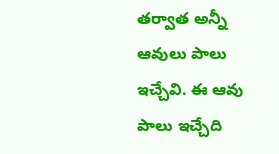తర్వాత అన్నీ ఆవులు పాలు ఇచ్చేవి. ఈ ఆవు పాలు ఇచ్చేది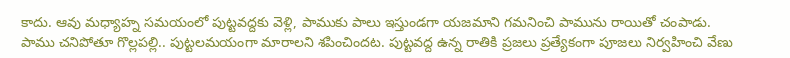కాదు. ఆవు మధ్యాహ్న సమయంలో పుట్టవద్దకు వెళ్లి, పాముకు పాలు ఇస్తుండగా యజమాని గమనించి పామును రాయితో చంపాడు. పాము చనిపోతూ గొల్లపల్లి.. పుట్టలమయంగా మారాలని శపించిందట. పుట్టవద్ద ఉన్న రాతికి ప్రజలు ప్రత్యేకంగా పూజలు నిర్వహించి వేణు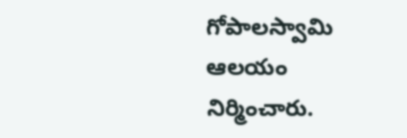గోపాలస్వామి ఆలయం నిర్మించారు.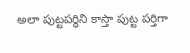అలా పుట్టపర్ధిని కాస్తా పుట్ట పర్తిగా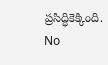ప్రసిద్ధికెక్కింది.
No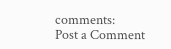comments:
Post a Comment